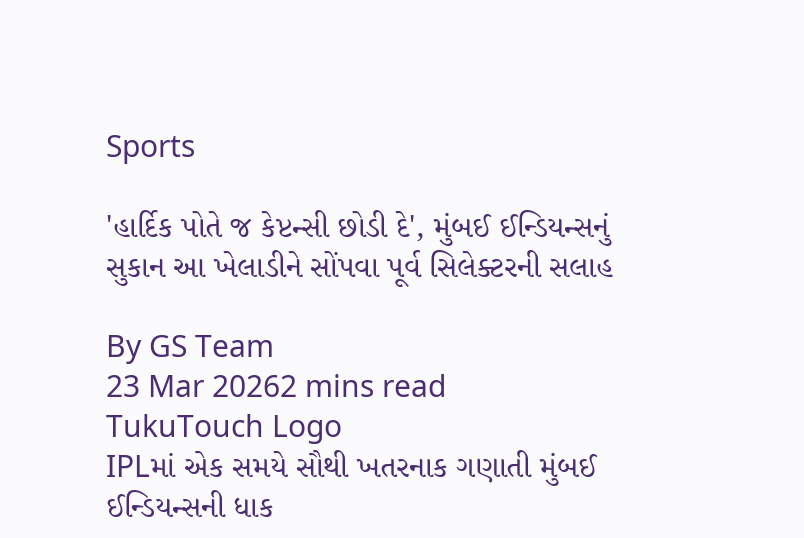Sports

'હાર્દિક પોતે જ કેપ્ટન્સી છોડી દે', મુંબઈ ઈન્ડિયન્સનું સુકાન આ ખેલાડીને સોંપવા પૂર્વ સિલેક્ટરની સલાહ

By GS Team
23 Mar 20262 mins read
TukuTouch Logo
IPLમાં એક સમયે સૌથી ખતરનાક ગણાતી મુંબઈ ઈન્ડિયન્સની ધાક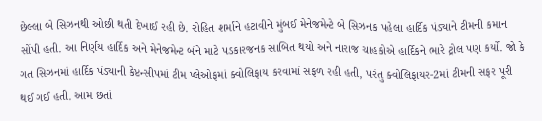છેલ્લા બે સિઝનથી ઓછી થતી દેખાઈ રહી છે. રોહિત શર્માને હટાવીને મુંબઈ મેનેજમેન્ટે બે સિઝનક પહેલા હાર્દિક પંડ્યાને ટીમની કમાન સોંપી હતી. આ નિર્ણય હાર્દિક અને મેનેજમેન્ટ બંને માટે પડકારજનક સાબિત થયો અને નારાજ ચાહકોએ હાર્દિકને ભારે ટ્રોલ પણ કર્યો. જો કે ગત સિઝનમાં હાર્દિક પંડ્યાની કેપ્ટન્સીપમાં ટીમ પ્લેઓફમાં ક્વોલિફાય કરવામાં સફળ રહી હતી, પરંતુ ક્વોલિફાયર-2માં ટીમની સફર પૂરી થઈ ગઈ હતી. આમ છતાં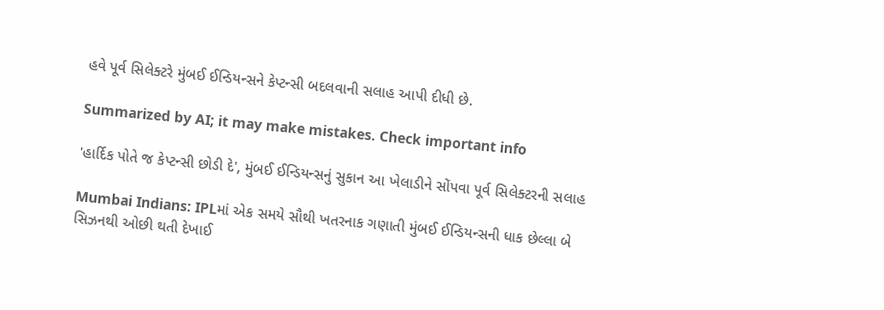હવે પૂર્વ સિલેક્ટરે મુંબઈ ઈન્ડિયન્સને કેપ્ટન્સી બદલવાની સલાહ આપી દીધી છે.

Summarized by AI; it may make mistakes. Check important info

'હાર્દિક પોતે જ કેપ્ટન્સી છોડી દે', મુંબઈ ઈન્ડિયન્સનું સુકાન આ ખેલાડીને સોંપવા પૂર્વ સિલેક્ટરની સલાહ

Mumbai Indians: IPLમાં એક સમયે સૌથી ખતરનાક ગણાતી મુંબઈ ઈન્ડિયન્સની ધાક છેલ્લા બે સિઝનથી ઓછી થતી દેખાઈ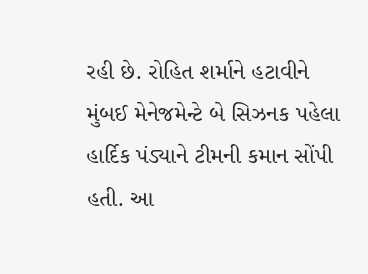રહી છે. રોહિત શર્માને હટાવીને મુંબઈ મેનેજમેન્ટે બે સિઝનક પહેલા હાર્દિક પંડ્યાને ટીમની કમાન સોંપી હતી. આ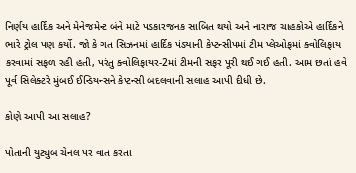નિર્ણય હાર્દિક અને મેનેજમેન્ટ બંને માટે પડકારજનક સાબિત થયો અને નારાજ ચાહકોએ હાર્દિકને ભારે ટ્રોલ પણ કર્યો. જો કે ગત સિઝનમાં હાર્દિક પંડ્યાની કેપ્ટન્સીપમાં ટીમ પ્લેઓફમાં ક્વોલિફાય કરવામાં સફળ રહી હતી, પરંતુ ક્વોલિફાયર-2માં ટીમની સફર પૂરી થઈ ગઈ હતી. આમ છતાં હવે પૂર્વ સિલેક્ટરે મુંબઈ ઈન્ડિયન્સને કેપ્ટન્સી બદલવાની સલાહ આપી દીધી છે.

કોણે આપી આ સલાહ?

પોતાની યુટ્યુબ ચેનલ પર વાત કરતા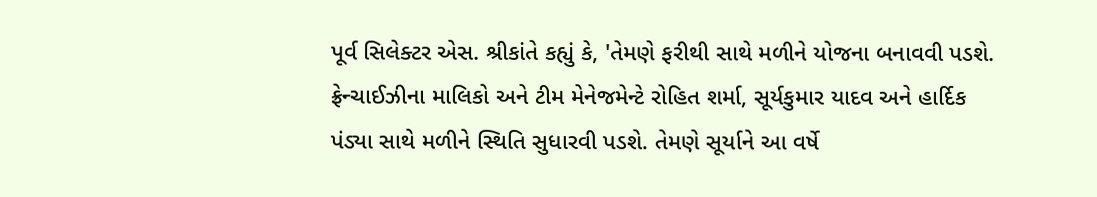પૂર્વ સિલેક્ટર એસ. શ્રીકાંતે કહ્યું કે, 'તેમણે ફરીથી સાથે મળીને યોજના બનાવવી પડશે. ફ્રેન્ચાઈઝીના માલિકો અને ટીમ મેનેજમેન્ટે રોહિત શર્મા, સૂર્યકુમાર યાદવ અને હાર્દિક પંડ્યા સાથે મળીને સ્થિતિ સુધારવી પડશે. તેમણે સૂર્યાને આ વર્ષે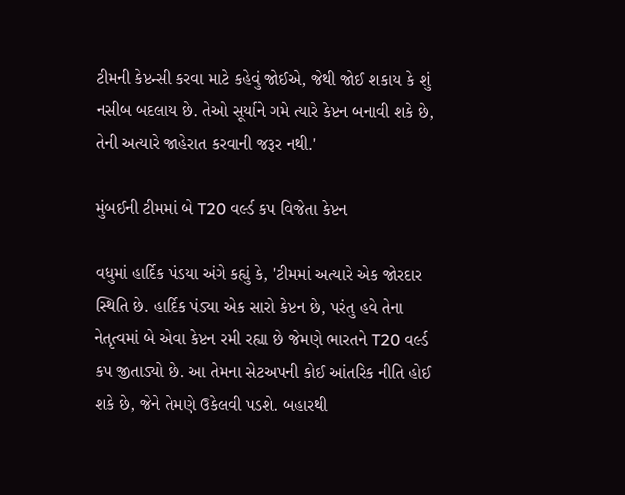ટીમની કેપ્ટન્સી કરવા માટે કહેવું જોઈએ, જેથી જોઈ શકાય કે શું નસીબ બદલાય છે. તેઓ સૂર્યાને ગમે ત્યારે કેપ્ટન બનાવી શકે છે, તેની અત્યારે જાહેરાત કરવાની જરૂર નથી.'

મુંબઈની ટીમમાં બે T20 વર્લ્ડ કપ વિજેતા કેપ્ટન

વધુમાં હાર્દિક પંડયા અંગે કહ્યું કે, 'ટીમમાં અત્યારે એક જોરદાર સ્થિતિ છે. હાર્દિક પંડ્યા એક સારો કેપ્ટન છે, પરંતુ હવે તેના નેતૃત્વમાં બે એવા કેપ્ટન રમી રહ્યા છે જેમણે ભારતને T20 વર્લ્ડ કપ જીતાડ્યો છે. આ તેમના સેટઅપની કોઈ આંતરિક નીતિ હોઈ શકે છે, જેને તેમણે ઉકેલવી પડશે. બહારથી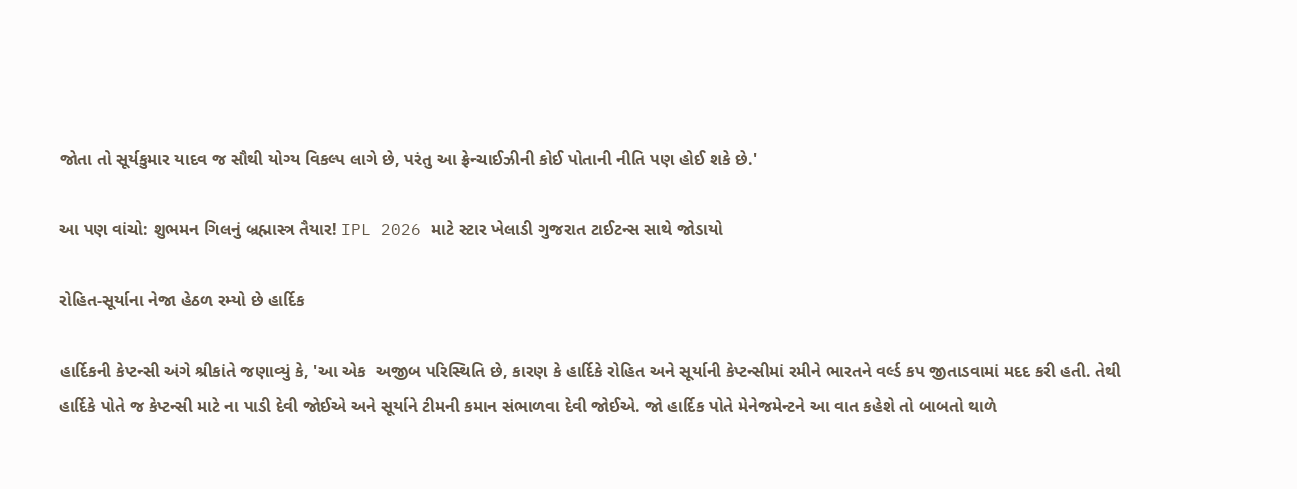જોતા તો સૂર્યકુમાર યાદવ જ સૌથી યોગ્ય વિકલ્પ લાગે છે, પરંતુ આ ફ્રેન્ચાઈઝીની કોઈ પોતાની નીતિ પણ હોઈ શકે છે.'

આ પણ વાંચો: શુભમન ગિલનું બ્રહ્માસ્ત્ર તૈયાર! IPL 2026 માટે સ્ટાર ખેલાડી ગુજરાત ટાઈટન્સ સાથે જોડાયો

રોહિત-સૂર્યાના નેજા હેઠળ રમ્યો છે હાર્દિક

હાર્દિકની કેપ્ટન્સી અંગે શ્રીકાંતે જણાવ્યું કે, 'આ એક  અજીબ પરિસ્થિતિ છે, કારણ કે હાર્દિકે રોહિત અને સૂર્યાની કેપ્ટન્સીમાં રમીને ભારતને વર્લ્ડ કપ જીતાડવામાં મદદ કરી હતી. તેથી હાર્દિકે પોતે જ કેપ્ટન્સી માટે ના પાડી દેવી જોઈએ અને સૂર્યાને ટીમની કમાન સંભાળવા દેવી જોઈએ. જો હાર્દિક પોતે મેનેજમેન્ટને આ વાત કહેશે તો બાબતો થાળે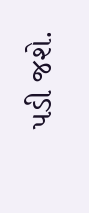પડી જશે.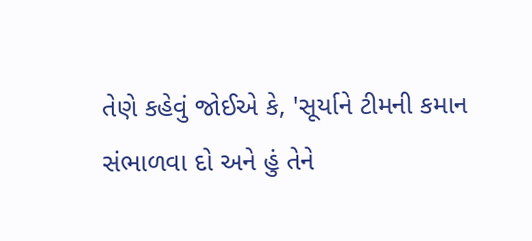તેણે કહેવું જોઈએ કે, 'સૂર્યાને ટીમની કમાન સંભાળવા દો અને હું તેને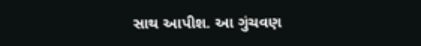સાથ આપીશ. આ ગુંચવણ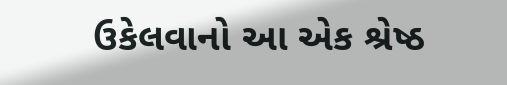ઉકેલવાનો આ એક શ્રેષ્ઠ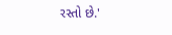રસ્તો છે.'